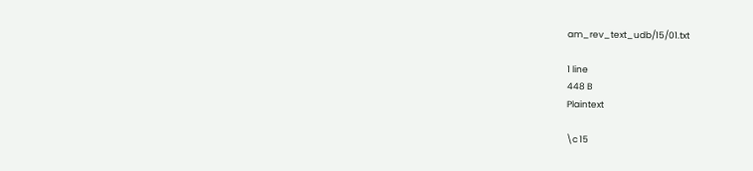am_rev_text_udb/15/01.txt

1 line
448 B
Plaintext

\c 15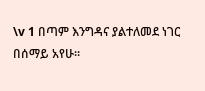\v 1 በጣም እንግዳና ያልተለመደ ነገር በሰማይ አየሁ።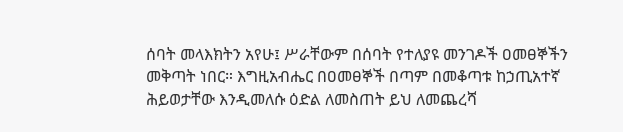ሰባት መላእክትን አየሁ፤ ሥራቸውም በሰባት የተለያዩ መንገዶች ዐመፀኞችን መቅጣት ነበር። እግዚአብሔር በዐመፀኞች በጣም በመቆጣቱ ከኃጢአተኛ ሕይወታቸው እንዲመለሱ ዕድል ለመስጠት ይህ ለመጨረሻ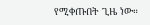የሚቀጡበት ጊዜ ነው።